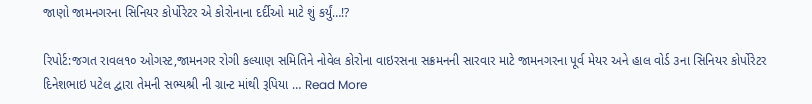જાણો જામનગરના સિનિયર કોર્પોરેટર એ કોરોનાના દર્દીઓ માટે શું કર્યું…!?

રિપોર્ટ:જગત રાવલ૧૦ ઓગસ્ટ,જામનગર રોગી કલ્યાણ સમિતિને નોવેલ કોરોના વાઇરસના સક્રમનની સારવાર માટે જામનગરના પૂર્વ મેયર અને હાલ વોર્ડ ૩ના સિનિયર કોર્પોરેટર દિનેશભાઇ પટેલ દ્વારા તેમની સભ્યશ્રી ની ગ્રાન્ટ માંથી રૂપિયા … Read More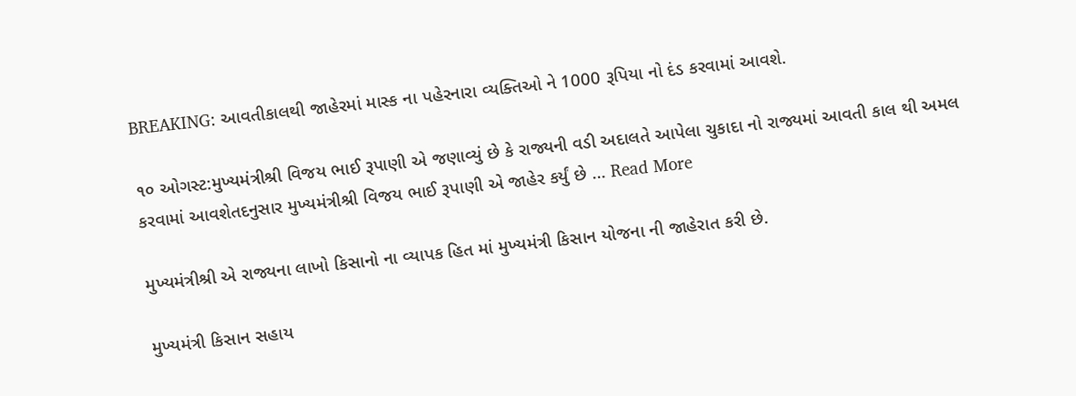BREAKING: આવતીકાલથી જાહેરમાં માસ્ક ના પહેરનારા વ્યક્તિઓ ને 1000 રૂપિયા નો દંડ કરવામાં આવશે.

૧૦ ઓગસ્ટ:મુખ્યમંત્રીશ્રી વિજય ભાઈ રૂપાણી એ જણાવ્યું છે કે રાજ્યની વડી અદાલતે આપેલા ચુકાદા નો રાજ્યમાં આવતી કાલ થી અમલ કરવામાં આવશેતદનુસાર મુખ્યમંત્રીશ્રી વિજય ભાઈ રૂપાણી એ જાહેર કર્યું છે … Read More

મુખ્યમંત્રીશ્રી એ રાજ્યના લાખો કિસાનો ના વ્યાપક હિત માં મુખ્યમંત્રી કિસાન યોજના ની જાહેરાત કરી છે.

મુખ્યમંત્રી કિસાન સહાય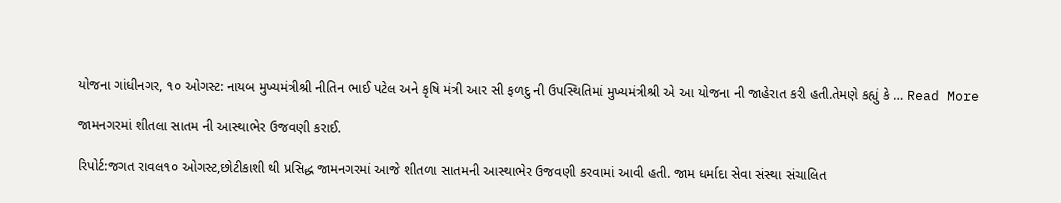યોજના ગાંધીનગર, ૧૦ ઓગસ્ટ: નાયબ મુખ્યમંત્રીશ્રી નીતિન ભાઈ પટેલ અને કૃષિ મંત્રી આર સી ફળદુ ની ઉપસ્થિતિમાં મુખ્યમંત્રીશ્રી એ આ યોજના ની જાહેરાત કરી હતી.તેમણે કહ્યું કે … Read More

જામનગરમાં શીતલા સાતમ ની આસ્થાભેર ઉજવણી કરાઈ.

રિપોર્ટ:જગત રાવલ૧૦ ઓગસ્ટ,છોટીકાશી થી પ્રસિદ્ધ જામનગરમાં આજે શીતળા સાતમની આસ્થાભેર ઉજવણી કરવામાં આવી હતી. જામ ધર્માદા સેવા સંસ્થા સંચાલિત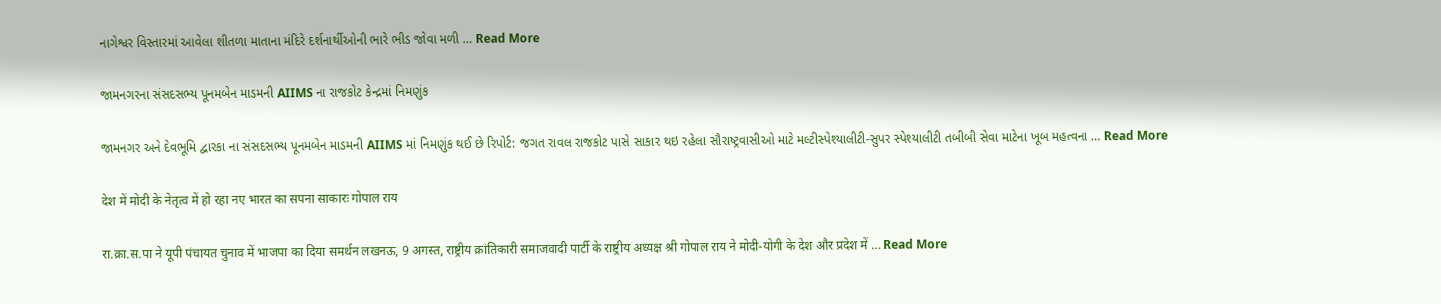નાગેશ્વર વિસ્તારમાં આવેલા શીતળા માતાના મંદિરે દર્શનાર્થીઓની ભારે ભીડ જોવા મળી … Read More

જામનગરના સંસદસભ્ય પૂનમબેન માડમની AIIMS ના રાજકોટ કેન્દ્રમાં નિમણુંક

જામનગર અને દેવભૂમિ દ્વારકા ના સંસદસભ્ય પૂનમબેન માડમની AIIMS માં નિમણુંક થઈ છે રિપોર્ટ: જગત રાવલ રાજકોટ પાસે સાકાર થઇ રહેલા સૌરાષ્ટ્રવાસીઓ માટે મલ્ટીસ્પેશ્યાલીટી-સુપર સ્પેશ્યાલીટી તબીબી સેવા માટેના ખૂબ મહત્વના … Read More

देश में मोदी के नेतृत्व में हो रहा नए भारत का सपना साकारः गोपाल राय

रा.क्रा.स.पा ने यूपी पंचायत चुनाव में भाजपा का दिया समर्थन लखनऊ, 9 अगस्त, राष्ट्रीय क्रांतिकारी समाजवादी पार्टी के राष्ट्रीय अध्यक्ष श्री गोपाल राय ने मोदी-योगी के देश और प्रदेश में … Read More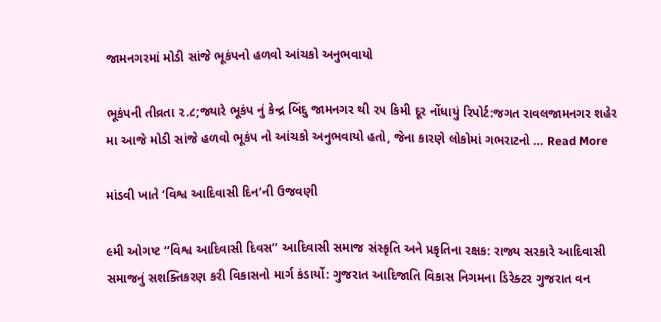જામનગરમાં મોડી સાંજે ભૂકંપનો હળવો આંચકો અનુભવાયો

ભૂકંપની તીવ્રતા ૨.૮;જ્યારે ભૂકંપ નું કેન્દ્ર બિંદુ જામનગર થી ૨૫ કિમી દૂર નોંધાયું રિપોર્ટ:જગત રાવલજામનગર શહેર મા આજે મોડી સાંજે હળવો ભૂકંપ નો આંચકો અનુભવાયો હતો, જેના કારણે લોકોમાં ગભરાટનો … Read More

માંડવી ખાતે ‘વિશ્વ આદિવાસી દિન’ની ઉજવણી

૯મી ઓગષ્ટ ‘‘વિશ્વ આદિવાસી દિવસ’’ આદિવાસી સમાજ સંસ્કૃતિ અને પ્રકૃતિના રક્ષક: રાજ્ય સરકારે આદિવાસી સમાજનું સશક્તિકરણ કરી વિકાસનો માર્ગ કંડાર્યો: ગુજરાત આદિજાતિ વિકાસ નિગમના ડિરેક્ટર ગુજરાત વન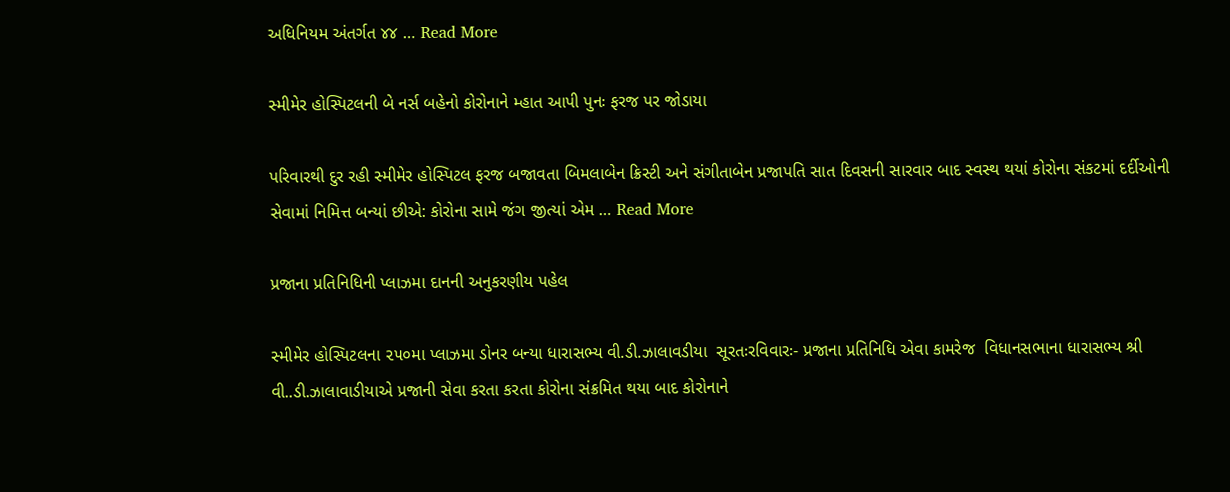અધિનિયમ અંતર્ગત ૪૪ … Read More

સ્મીમેર હોસ્પિટલની બે નર્સ બહેનો કોરોનાને મ્હાત આપી પુનઃ ફરજ પર જોડાયા

પરિવારથી દુર રહી સ્મીમેર હોસ્પિટલ ફરજ બજાવતા બિમલાબેન ક્રિસ્ટી અને સંગીતાબેન પ્રજાપતિ સાત દિવસની સારવાર બાદ સ્વસ્થ થયાં કોરોના સંકટમાં દર્દીઓની સેવામાં નિમિત્ત બન્યાં છીએ: કોરોના સામે જંગ જીત્યાં એમ … Read More

પ્રજાના પ્રતિનિધિની પ્લાઝમા દાનની અનુકરણીય પહેલ

સ્મીમેર હોસ્પિટલના ૨૫૦મા પ્લાઝમા ડોનર બન્યા ધારાસભ્ય વી.ડી.ઝાલાવડીયા  સૂરતઃરવિવારઃ- પ્રજાના પ્રતિનિધિ એવા કામરેજ  વિધાનસભાના ધારાસભ્ય શ્રી વી..ડી.ઝાલાવાડીયાએ પ્રજાની સેવા કરતા કરતા કોરોના સંક્રમિત થયા બાદ કોરોનાને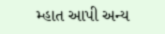મ્હાત આપી અન્ય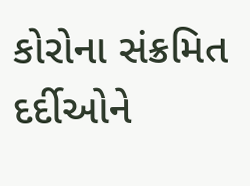કોરોના સંક્રમિત દર્દીઓને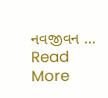નવજીવન … Read More